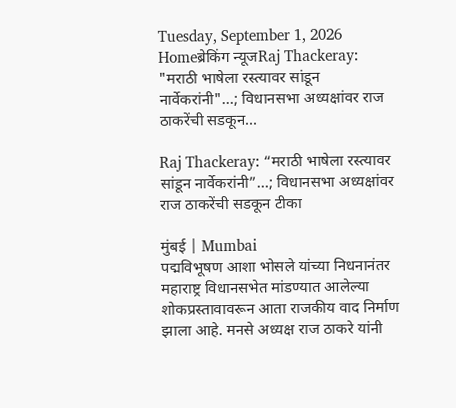Tuesday, September 1, 2026
Homeब्रेकिंग न्यूजRaj Thackeray: "मराठी भाषेला रस्त्यावर सांडून नार्वेकरांनी"…; विधानसभा अध्यक्षांवर राज ठाकरेंची सडकून...

Raj Thackeray: “मराठी भाषेला रस्त्यावर सांडून नार्वेकरांनी”…; विधानसभा अध्यक्षांवर राज ठाकरेंची सडकून टीका

मुंबई | Mumbai
पद्मविभूषण आशा भोसले यांच्या निधनानंतर महाराष्ट्र विधानसभेत मांडण्यात आलेल्या शोकप्रस्तावावरून आता राजकीय वाद निर्माण झाला आहे. मनसे अध्यक्ष राज ठाकरे यांनी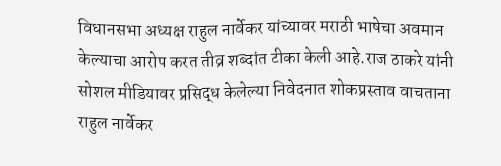विधानसभा अध्यक्ष राहुल नार्वेकर यांच्यावर मराठी भाषेचा अवमान केल्याचा आरोप करत तीव्र शब्दांत टीका केली आहे.राज ठाकरे यांनी सोशल मीडियावर प्रसिद्ध केलेल्या निवेदनात शोकप्रस्ताव वाचताना राहुल नार्वेकर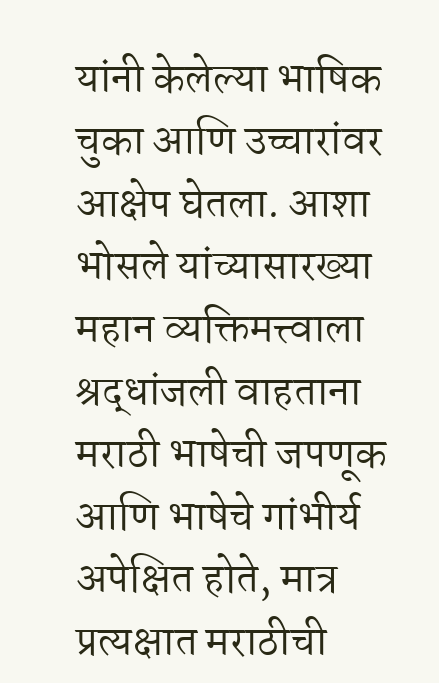यांनी केलेल्या भाषिक चुका आणि उच्चारांवर आक्षेप घेतला. आशा भोसले यांच्यासारख्या महान व्यक्तिमत्त्वाला श्रद्धांजली वाहताना मराठी भाषेची जपणूक आणि भाषेचे गांभीर्य अपेक्षित होते, मात्र प्रत्यक्षात मराठीची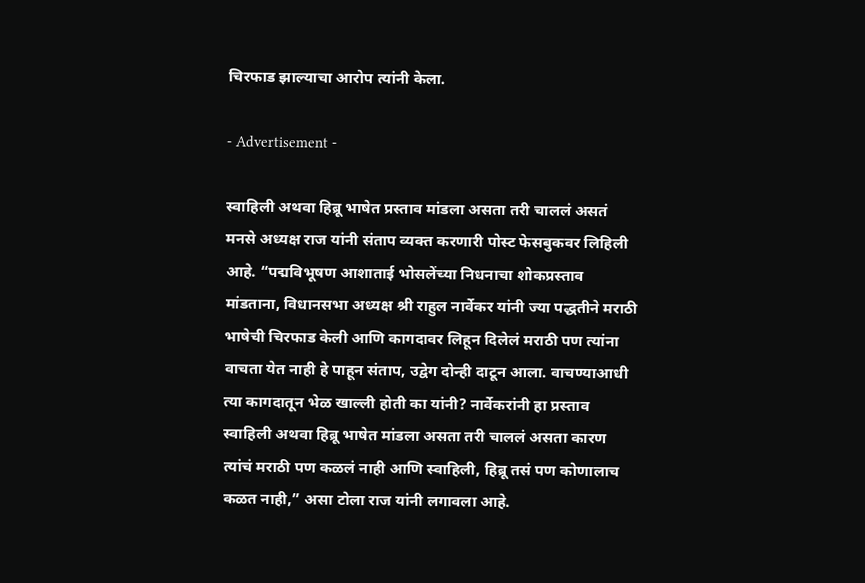चिरफाड झाल्याचा आरोप त्यांनी केला.

- Advertisement -

स्वाहिली अथवा हिब्रू भाषेत प्रस्ताव मांडला असता तरी चाललं असतं
मनसे अध्यक्ष राज यांनी संताप व्यक्त करणारी पोस्ट फेसबुकवर लिहिली आहे. “पद्मविभूषण आशाताई भोसलेंच्या निधनाचा शोकप्रस्ताव मांडताना, विधानसभा अध्यक्ष श्री राहुल नार्वेकर यांनी ज्या पद्धतीने मराठी भाषेची चिरफाड केली आणि कागदावर लिहून दिलेलं मराठी पण त्यांना वाचता येत नाही हे पाहून संताप, उद्वेग दोन्ही दाटून आला. वाचण्याआधी त्या कागदातून भेळ खाल्ली होती का यांनी? नार्वेकरांनी हा प्रस्ताव स्वाहिली अथवा हिब्रू भाषेत मांडला असता तरी चाललं असता कारण त्यांचं मराठी पण कळलं नाही आणि स्वाहिली, हिब्रू तसं पण कोणालाच कळत नाही,” असा टोला राज यांनी लगावला आहे.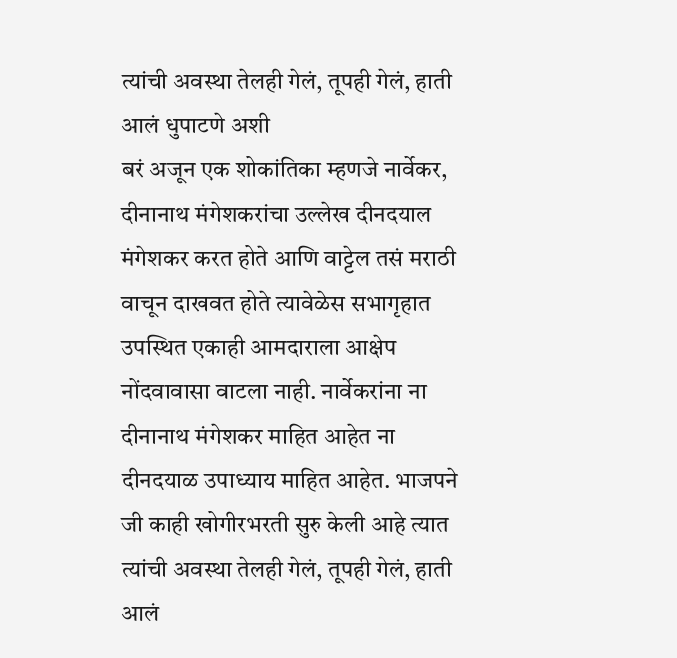त्यांची अवस्था तेलही गेलं, तूपही गेलं, हाती आलं धुपाटणे अशी
बरं अजून एक शोकांतिका म्हणजे नार्वेकर, दीनानाथ मंगेशकरांचा उल्लेख दीनदयाल मंगेशकर करत होते आणि वाट्टेल तसं मराठी वाचून दाखवत होते त्यावेळेस सभागृहात उपस्थित एकाही आमदाराला आक्षेप नोंदवावासा वाटला नाही. नार्वेकरांना ना दीनानाथ मंगेशकर माहित आहेत ना दीनदयाळ उपाध्याय माहित आहेत. भाजपने जी काही खोगीरभरती सुरु केली आहे त्यात त्यांची अवस्था तेलही गेलं, तूपही गेलं, हाती आलं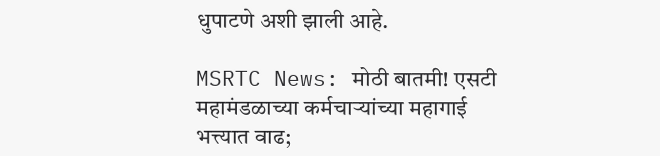धुपाटणे अशी झाली आहे.

MSRTC News: मोठी बातमी! एसटी महामंडळाच्या कर्मचाऱ्यांच्या महागाई भत्त्यात वाढ;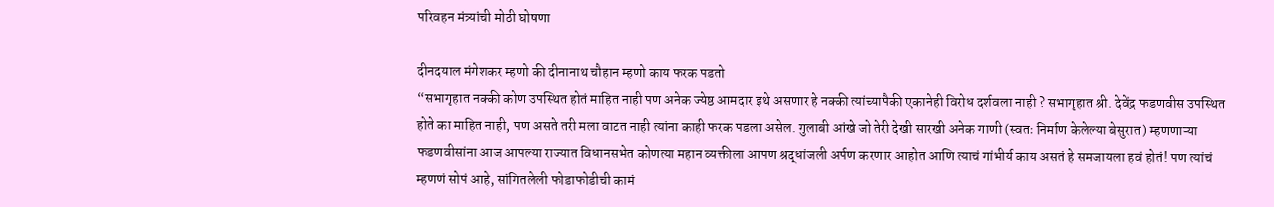परिवहन मंत्र्यांची मोठी घोषणा

दीनदयाल मंगेशकर म्हणो की दीनानाथ चौहान म्हणो काय फरक पडतो
“सभागृहात नक्की कोण उपस्थित होतं माहित नाही पण अनेक ज्येष्ठ आमदार इथे असणार हे नक्की त्यांच्यापैकी एकानेही विरोध दर्शवला नाही ? सभागृहात श्री. देवेंद्र फडणवीस उपस्थित होते का माहित नाही, पण असते तरी मला वाटत नाही त्यांना काही फरक पडला असेल. गुलाबी आंखे जो तेरी देखी सारखी अनेक गाणी (स्वतः निर्माण केलेल्या बेसुरात) म्हणणाऱ्या फडणवीसांना आज आपल्या राज्यात विधानसभेत कोणत्या महान व्यक्तीला आपण श्रद्धांजली अर्पण करणार आहोत आणि त्याचं गांभीर्य काय असतं हे समजायला हवं होतं! पण त्यांचं म्हणणं सोपं आहे, सांगितलेली फोडाफोडीची कामं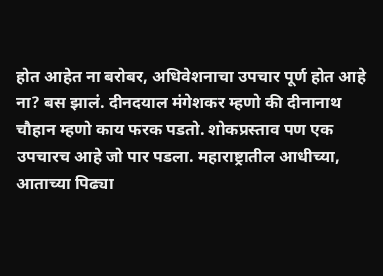होत आहेत ना बरोबर, अधिवेशनाचा उपचार पूर्ण होत आहे ना? बस झालं. दीनदयाल मंगेशकर म्हणो की दीनानाथ चौहान म्हणो काय फरक पडतो. शोकप्रस्ताव पण एक उपचारच आहे जो पार पडला. महाराष्ट्रातील आधीच्या, आताच्या पिढ्या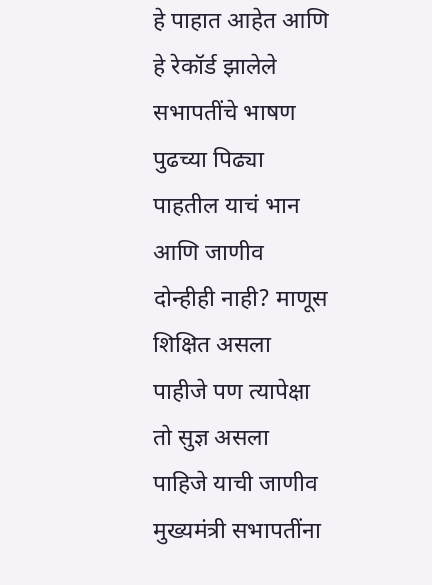हे पाहात आहेत आणि हे रेकॉर्ड झालेले सभापतींचे भाषण पुढच्या पिढ्या पाहतील याचं भान आणि जाणीव दोन्हीही नाही? माणूस शिक्षित असला पाहीजे पण त्यापेक्षा तो सुज्ञ असला पाहिजे याची जाणीव मुख्यमंत्री सभापतींना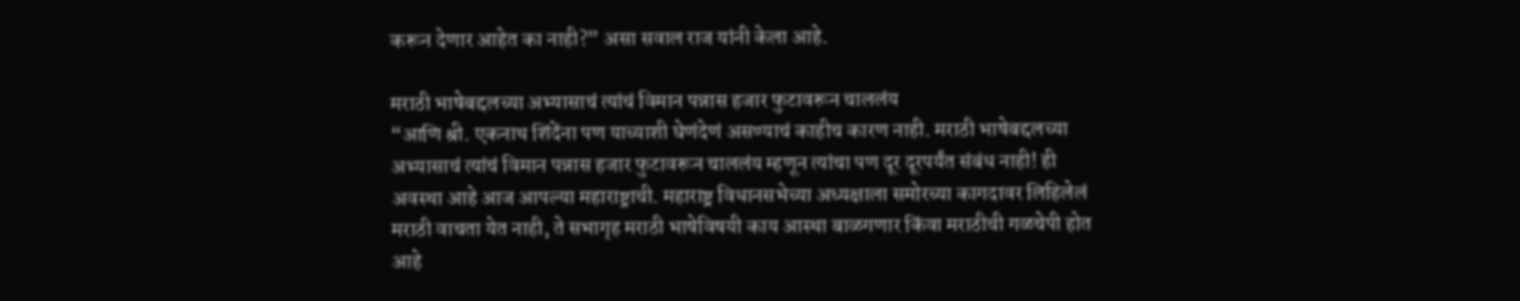करून देणार आहेत का नाही?” असा सवाल राज यांनी केला आहे.

मराठी भाषेबद्दलच्या अभ्यासाचं त्यांचं विमान पन्नास हजार फुटावरून चाललंय
“आणि श्री. एकनाथ शिंदेंना पण याच्याशी घेणंदेणं असण्याचं काहीच कारण नाही. मराठी भाषेबद्दलच्या अभ्यासाचं त्यांचं विमान पन्नास हजार फुटावरून चाललंय म्हणून त्यांचा पण दूर दूरपर्यंत संबंध नाही! ही अवस्था आहे आज आपल्या महाराष्ट्राची. महाराष्ट्र विधानसभेच्या अध्यक्षाला समोरच्या कागदावर लिहिलेलं मराठी वाचता येत नाही, ते सभागृह मराठी भाषेविषयी काय आस्था बाळगणार किंवा मराठीची गळचेपी होत आहे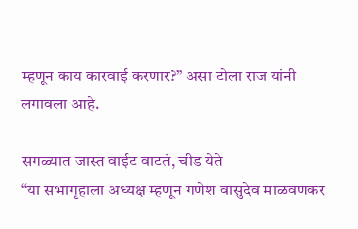म्हणून काय कारवाई करणार?” असा टोला राज यांनी लगावला आहे.

सगळ्यात जास्त वाईट वाटतं, चीड येते
“या सभागृहाला अध्यक्ष म्हणून गणेश वासुदेव माळवणकर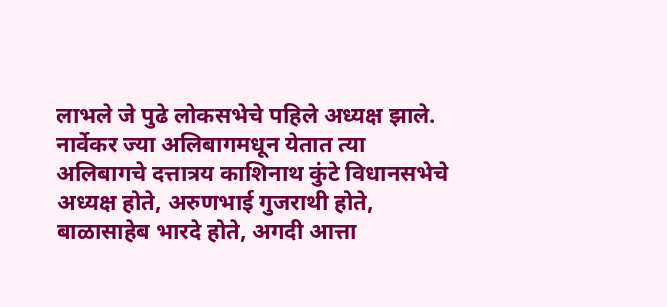लाभले जे पुढे लोकसभेचे पहिले अध्यक्ष झाले. नार्वेकर ज्या अलिबागमधून येतात त्या अलिबागचे दत्तात्रय काशिनाथ कुंटे विधानसभेचे अध्यक्ष होते, अरुणभाई गुजराथी होते, बाळासाहेब भारदे होते, अगदी आत्ता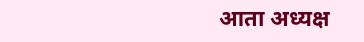आता अध्यक्ष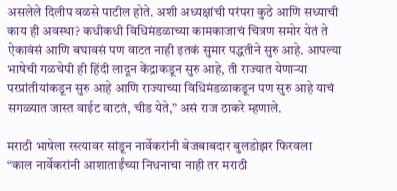असलेले दिलीप वळसे पाटील होते. अशी अध्यक्षांची परंपरा कुठे आणि सध्याची काय ही अवस्था? कधीकधी विधिमंडळाच्या कामकाजाचं चित्रण समोर येतं ते ऐकावंसं आणि बघावसं पण वाटत नाही इतकं सुमार पद्धतीने सुरु आहे. आपल्या भाषेची गळचेपी ही हिंदी लादून केंद्राकडून सुरु आहे, ती राज्यात येणाऱ्या परप्रांतीयांकडून सुरु आहे आणि राज्याच्या विधिमंडळाकडून पण सुरु आहे याचं सगळ्यात जास्त वाईट वाटतं, चीड येते,” असं राज ठाकरे म्हणाले.

मराठी भाषेला रस्त्यावर सांडून नार्वेकरांनी बेजबाबदार बुलडोझर फिरवला
“काल नार्वेकरांनी आशाताईंच्या निधनाचा नाही तर मराठी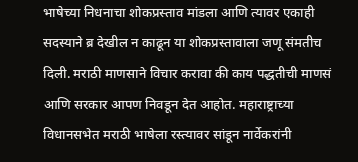भाषेच्या निधनाचा शोकप्रस्ताव मांडला आणि त्यावर एकाही सदस्याने ब्र देखील न काढून या शोकप्रस्तावाला जणू संमतीच दिली. मराठी माणसाने विचार करावा की काय पद्धतीची माणसं आणि सरकार आपण निवडून देत आहोत. महाराष्ट्राच्या विधानसभेत मराठी भाषेला रस्त्यावर सांडून नार्वेकरांनी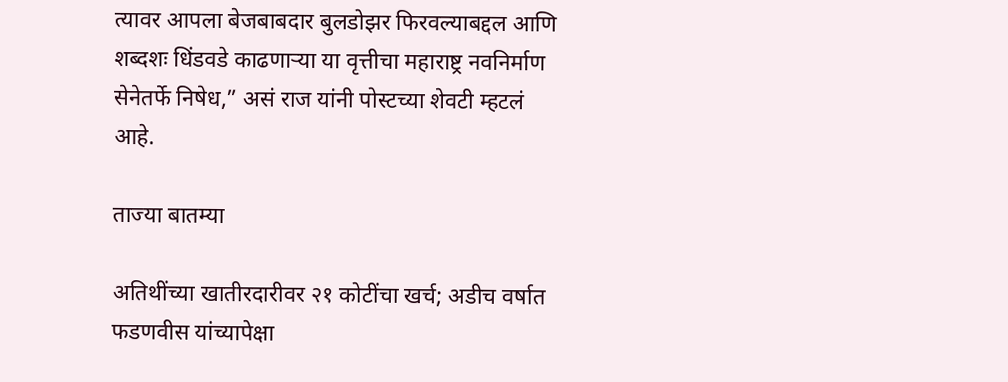त्यावर आपला बेजबाबदार बुलडोझर फिरवल्याबद्दल आणि शब्दशः धिंडवडे काढणाऱ्या या वृत्तीचा महाराष्ट्र नवनिर्माण सेनेतर्फे निषेध,” असं राज यांनी पोस्टच्या शेवटी म्हटलं आहे.

ताज्या बातम्या

अतिथींच्या खातीरदारीवर २१ कोटींचा खर्च; अडीच वर्षात फडणवीस यांच्यापेक्षा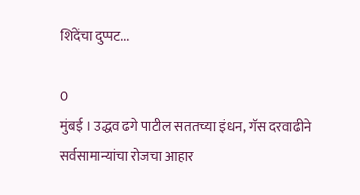शिंदेंचा दुप्पट...

0
मुंबई । उद्धव ढगे पाटील सततच्या इंधन, गॅस दरवाढीने सर्वसामान्यांचा रोजचा आहार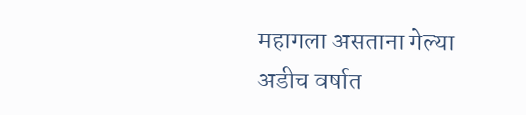महागला असताना गेल्या अडीच वर्षात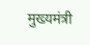मुख्यमंत्री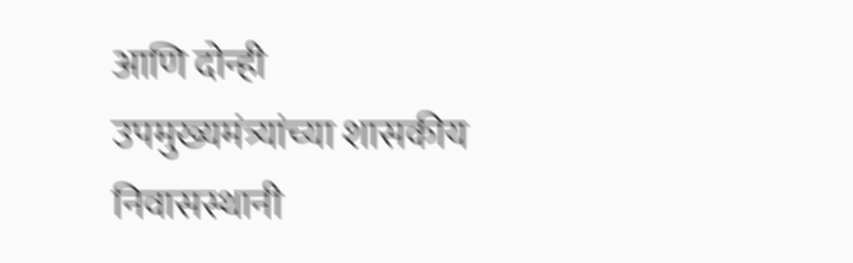आणि दोन्ही उपमुख्यमंत्र्यांच्या शासकीय निवासस्थानी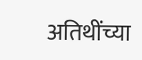अतिथींच्या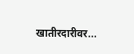खातीरदारीवर...